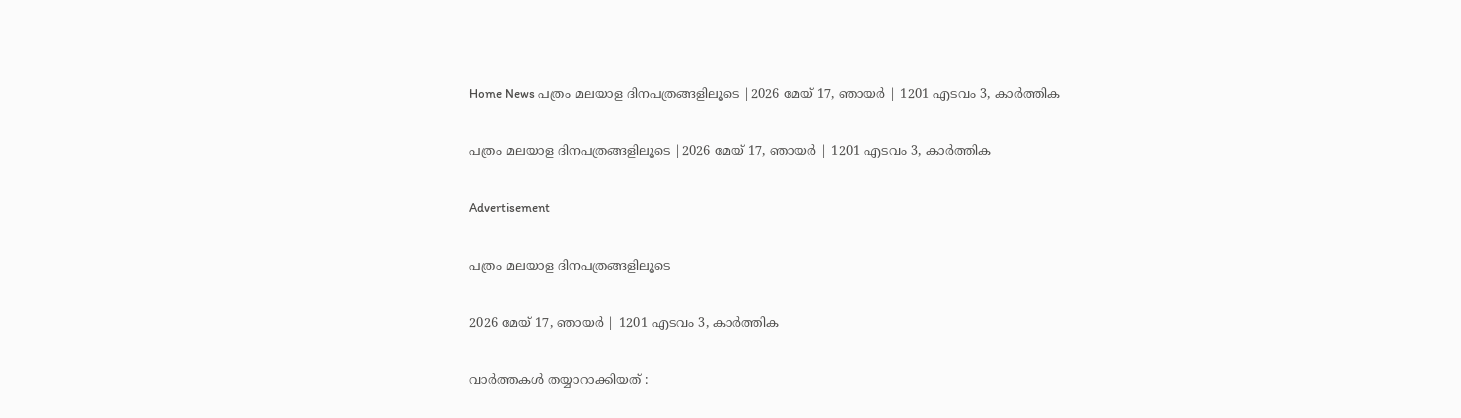Home News പത്രം മലയാള ദിനപത്രങ്ങളിലൂടെ |2026 മേയ് 17, ഞായര്‍ | 1201 എടവം 3, കാര്‍ത്തിക

പത്രം മലയാള ദിനപത്രങ്ങളിലൂടെ |2026 മേയ് 17, ഞായര്‍ | 1201 എടവം 3, കാര്‍ത്തിക

Advertisement

പത്രം മലയാള ദിനപത്രങ്ങളിലൂടെ

2026 മേയ് 17, ഞായര്‍ | 1201 എടവം 3, കാര്‍ത്തിക

വാർത്തകൾ തയ്യാറാക്കിയത് :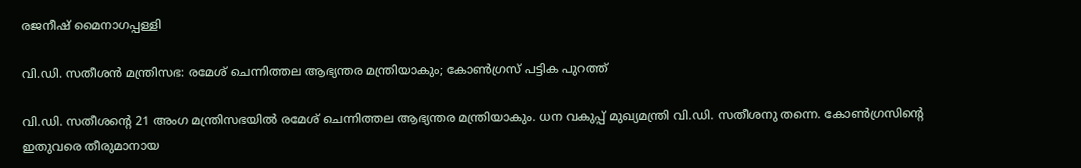രജനീഷ് മൈനാഗപ്പള്ളി

വി.ഡി. സതീശൻ മന്ത്രിസഭ: രമേശ് ചെന്നിത്തല ആഭ്യന്തര മന്ത്രിയാകും; കോൺഗ്രസ് പട്ടിക പുറത്ത്

വി.ഡി. സതീശന്റെ 21 അംഗ മന്ത്രിസഭയില്‍ രമേശ് ചെന്നിത്തല ആഭ്യന്തര മന്ത്രിയാകും. ധന വകുപ്പ് മുഖ്യമന്ത്രി വി.ഡി. സതീശനു തന്നെ. കോണ്‍ഗ്രസിന്റെ ഇതുവരെ തീരുമാനായ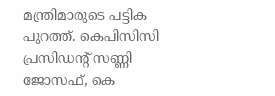മന്ത്രിമാരുടെ പട്ടിക പുറത്ത്. കെപിസിസി പ്രസിഡന്റ് സണ്ണി ജോസഫ്, കെ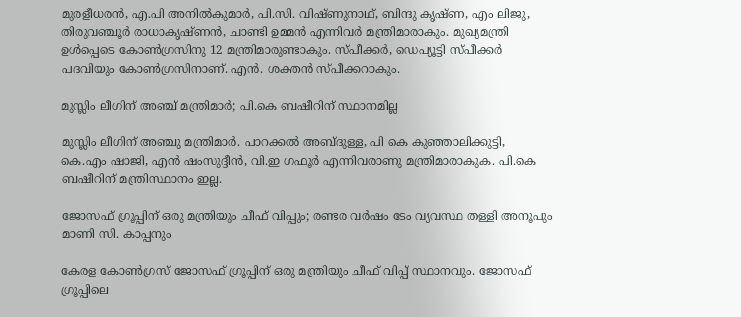മുരളീധരന്‍, എ.പി അനില്‍കുമാര്‍, പി.സി. വിഷ്ണുനാഥ്, ബിന്ദു കൃഷ്ണ, എം ലിജു, തിരുവഞ്ചൂര്‍ രാധാകൃഷ്ണന്‍, ചാണ്ടി ഉമ്മന്‍ എന്നിവര്‍ മന്ത്രിമാരാകും. മുഖ്യമന്ത്രി ഉള്‍പ്പെടെ കോണ്‍ഗ്രസിനു 12 മന്ത്രിമാരുണ്ടാകും. സ്പീക്കര്‍, ഡെപ്യൂട്ടി സ്പീക്കര്‍ പദവിയും കോണ്‍ഗ്രസിനാണ്. എന്‍. ശക്തന്‍ സ്പീക്കറാകും.

മുസ്ലിം ലീഗിന് അഞ്ച് മന്ത്രിമാർ; പി.കെ ബഷീറിന് സ്ഥാനമില്ല

മുസ്ലിം ലീഗിന് അഞ്ചു മന്ത്രിമാര്‍. പാറക്കല്‍ അബ്ദുള്ള, പി കെ കുഞ്ഞാലിക്കുട്ടി, കെ.എം ഷാജി, എന്‍ ഷംസുദ്ദീന്‍, വി.ഇ ഗഫൂര്‍ എന്നിവരാണു മന്ത്രിമാരാകുക. പി.കെ ബഷീറിന് മന്ത്രിസ്ഥാനം ഇല്ല.

ജോസഫ് ഗ്രൂപ്പിന് ഒരു മന്ത്രിയും ചീഫ് വിപ്പും; രണ്ടര വർഷം ടേം വ്യവസ്ഥ തള്ളി അനൂപും മാണി സി. കാപ്പനും

കേരള കോണ്‍ഗ്രസ് ജോസഫ് ഗ്രൂപ്പിന് ഒരു മന്ത്രിയും ചീഫ് വിപ്പ് സ്ഥാനവും. ജോസഫ് ഗ്രൂപ്പിലെ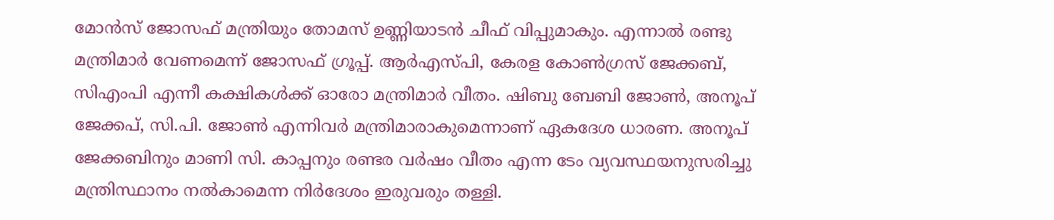മോന്‍സ് ജോസഫ് മന്ത്രിയും തോമസ് ഉണ്ണിയാടന്‍ ചീഫ് വിപ്പുമാകും. എന്നാല്‍ രണ്ടു മന്ത്രിമാര്‍ വേണമെന്ന് ജോസഫ് ഗ്രൂപ്പ്. ആര്‍എസ്പി, കേരള കോണ്‍ഗ്രസ് ജേക്കബ്, സിഎംപി എന്നീ കക്ഷികള്‍ക്ക് ഓരോ മന്ത്രിമാര്‍ വീതം. ഷിബു ബേബി ജോണ്‍, അനൂപ് ജേക്കപ്, സി.പി. ജോണ്‍ എന്നിവര്‍ മന്ത്രിമാരാകുമെന്നാണ് ഏകദേശ ധാരണ. അനൂപ് ജേക്കബിനും മാണി സി. കാപ്പനും രണ്ടര വര്‍ഷം വീതം എന്ന ടേം വ്യവസ്ഥയനുസരിച്ചു മന്ത്രിസ്ഥാനം നല്‍കാമെന്ന നിര്‍ദേശം ഇരുവരും തള്ളി.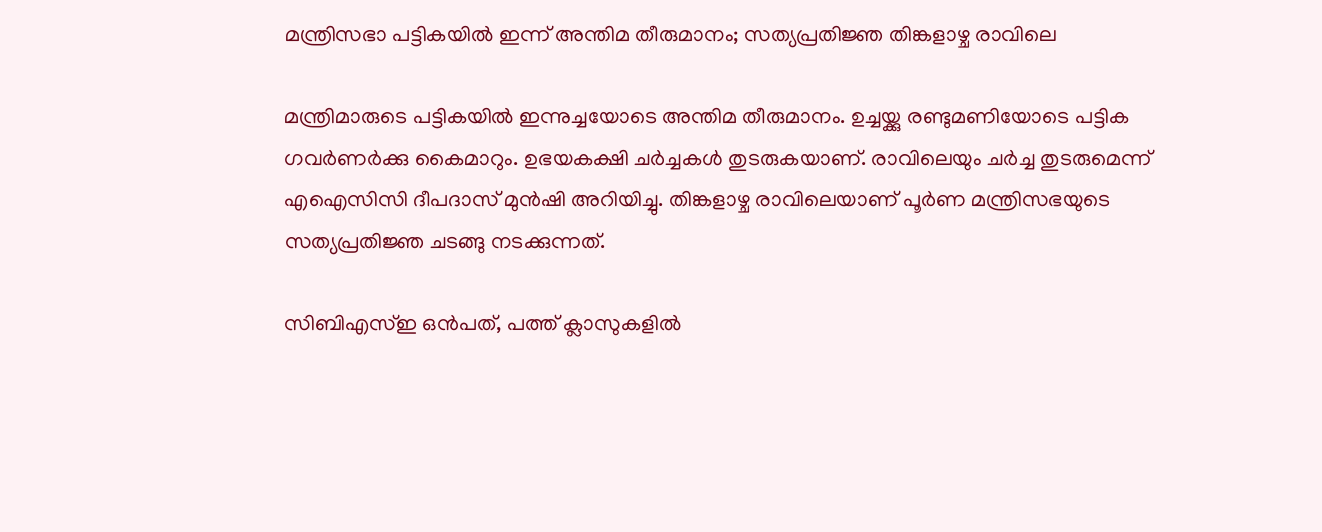മന്ത്രിസഭാ പട്ടികയിൽ ഇന്ന് അന്തിമ തീരുമാനം; സത്യപ്രതിജ്ഞ തിങ്കളാഴ്ച രാവിലെ

മന്ത്രിമാരുടെ പട്ടികയില്‍ ഇന്നുച്ചയോടെ അന്തിമ തീരുമാനം. ഉച്ചയ്ക്കു രണ്ടുമണിയോടെ പട്ടിക ഗവര്‍ണര്‍ക്കു കൈമാറും. ഉഭയകക്ഷി ചര്‍ച്ചകള്‍ തുടരുകയാണ്. രാവിലെയും ചര്‍ച്ച തുടരുമെന്ന് എഐസിസി ദീപദാസ് മുന്‍ഷി അറിയിച്ചു. തിങ്കളാഴ്ച രാവിലെയാണ് പൂര്‍ണ മന്ത്രിസഭയുടെ സത്യപ്രതിജ്ഞ ചടങ്ങു നടക്കുന്നത്.

സിബിഎസ്ഇ ഒൻപത്, പത്ത് ക്ലാസുകളിൽ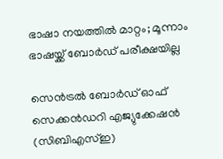ഭാഷാ നയത്തിൽ മാറ്റം; മൂന്നാം ഭാഷയ്ക്ക് ബോർഡ് പരീക്ഷയില്ല

സെന്‍ട്രല്‍ ബോര്‍ഡ് ഓഫ് സെക്കന്‍ഡറി എജ്യുക്കേഷന്‍ (സിബിഎസ്ഇ)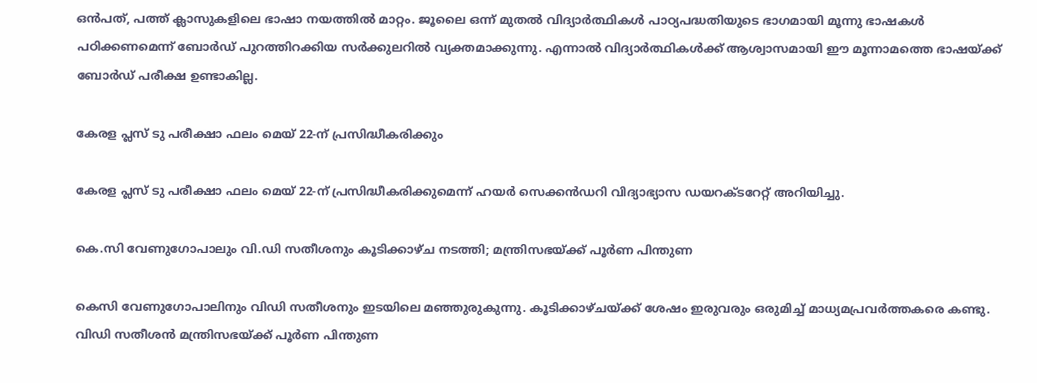ഒന്‍പത്, പത്ത് ക്ലാസുകളിലെ ഭാഷാ നയത്തില്‍ മാറ്റം. ജൂലൈ ഒന്ന് മുതല്‍ വിദ്യാര്‍ത്ഥികള്‍ പാഠ്യപദ്ധതിയുടെ ഭാഗമായി മൂന്നു ഭാഷകള്‍ പഠിക്കണമെന്ന് ബോര്‍ഡ് പുറത്തിറക്കിയ സര്‍ക്കുലറില്‍ വ്യക്തമാക്കുന്നു. എന്നാല്‍ വിദ്യാര്‍ത്ഥികള്‍ക്ക് ആശ്വാസമായി ഈ മൂന്നാമത്തെ ഭാഷയ്ക്ക് ബോര്‍ഡ് പരീക്ഷ ഉണ്ടാകില്ല.

കേരള പ്ലസ് ടു പരീക്ഷാ ഫലം മെയ് 22-ന് പ്രസിദ്ധീകരിക്കും

കേരള പ്ലസ് ടു പരീക്ഷാ ഫലം മെയ് 22-ന് പ്രസിദ്ധീകരിക്കുമെന്ന് ഹയര്‍ സെക്കന്‍ഡറി വിദ്യാഭ്യാസ ഡയറക്ടറേറ്റ് അറിയിച്ചു.

കെ.സി വേണുഗോപാലും വി.ഡി സതീശനും കൂടിക്കാഴ്ച നടത്തി; മന്ത്രിസഭയ്ക്ക് പൂർണ പിന്തുണ

കെസി വേണുഗോപാലിനും വിഡി സതീശനും ഇടയിലെ മഞ്ഞുരുകുന്നു. കൂടിക്കാഴ്ചയ്ക്ക് ശേഷം ഇരുവരും ഒരുമിച്ച് മാധ്യമപ്രവര്‍ത്തകരെ കണ്ടു. വിഡി സതീശന്‍ മന്ത്രിസഭയ്ക്ക് പൂര്‍ണ പിന്തുണ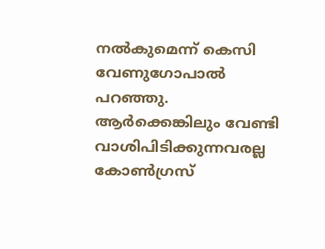നല്‍കുമെന്ന് കെസി വേണുഗോപാല്‍ പറഞ്ഞു. ആര്‍ക്കെങ്കിലും വേണ്ടി വാശിപിടിക്കുന്നവരല്ല കോണ്‍ഗ്രസ്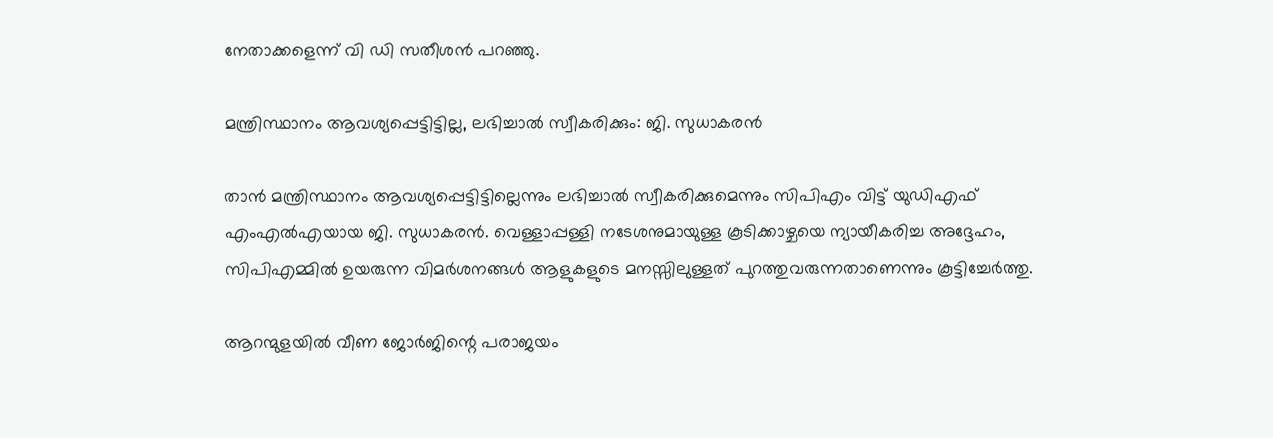നേതാക്കളെന്ന് വി ഡി സതീശന്‍ പറഞ്ഞു.

മന്ത്രിസ്ഥാനം ആവശ്യപ്പെട്ടിട്ടില്ല, ലഭിച്ചാൽ സ്വീകരിക്കും: ജി. സുധാകരൻ

താന്‍ മന്ത്രിസ്ഥാനം ആവശ്യപ്പെട്ടിട്ടില്ലെന്നും ലഭിച്ചാല്‍ സ്വീകരിക്കുമെന്നും സിപിഎം വിട്ട് യുഡിഎഫ് എംഎല്‍എയായ ജി. സുധാകരന്‍. വെള്ളാപ്പള്ളി നടേശനുമായുള്ള കൂടിക്കാഴ്ചയെ ന്യായീകരിച്ച അദ്ദേഹം, സിപിഎമ്മില്‍ ഉയരുന്ന വിമര്‍ശനങ്ങള്‍ ആളുകളുടെ മനസ്സിലുള്ളത് പുറത്തുവരുന്നതാണെന്നും കൂട്ടിച്ചേര്‍ത്തു.

ആറന്മുളയിൽ വീണ ജോർജിന്റെ പരാജയം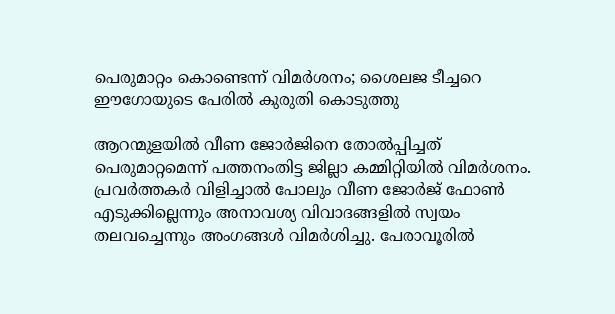പെരുമാറ്റം കൊണ്ടെന്ന് വിമർശനം; ശൈലജ ടീച്ചറെ ഈഗോയുടെ പേരിൽ കുരുതി കൊടുത്തു

ആറന്മുളയില്‍ വീണ ജോര്‍ജിനെ തോല്‍പ്പിച്ചത് പെരുമാറ്റമെന്ന് പത്തനംതിട്ട ജില്ലാ കമ്മിറ്റിയില്‍ വിമര്‍ശനം. പ്രവര്‍ത്തകര്‍ വിളിച്ചാല്‍ പോലും വീണ ജോര്‍ജ് ഫോണ്‍ എടുക്കില്ലെന്നും അനാവശ്യ വിവാദങ്ങളില്‍ സ്വയം തലവച്ചെന്നും അംഗങ്ങള്‍ വിമര്‍ശിച്ചു. പേരാവൂരില്‍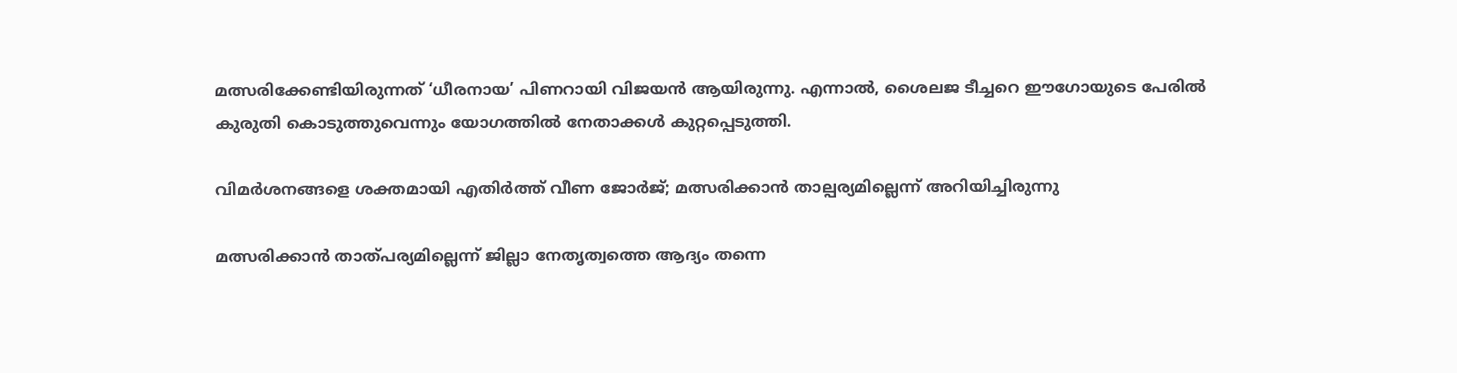മത്സരിക്കേണ്ടിയിരുന്നത് ‘ധീരനായ’ പിണറായി വിജയന്‍ ആയിരുന്നു. എന്നാല്‍, ശൈലജ ടീച്ചറെ ഈഗോയുടെ പേരില്‍ കുരുതി കൊടുത്തുവെന്നും യോഗത്തില്‍ നേതാക്കള്‍ കുറ്റപ്പെടുത്തി.

വിമർശനങ്ങളെ ശക്തമായി എതിർത്ത് വീണ ജോർജ്; മത്സരിക്കാൻ താല്പര്യമില്ലെന്ന് അറിയിച്ചിരുന്നു

മത്സരിക്കാന്‍ താത്പര്യമില്ലെന്ന് ജില്ലാ നേതൃത്വത്തെ ആദ്യം തന്നെ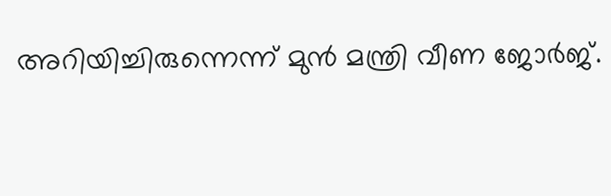അറിയിച്ചിരുന്നെന്ന് മുന്‍ മന്ത്രി വീണ ജോര്‍ജ്.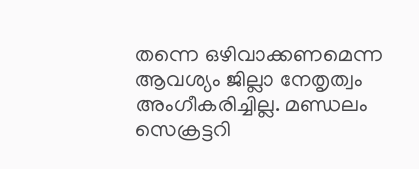തന്നെ ഒഴിവാക്കണമെന്ന ആവശ്യം ജില്ലാ നേതൃത്വം അംഗീകരിച്ചില്ല. മണ്ഡലം സെക്രട്ടറി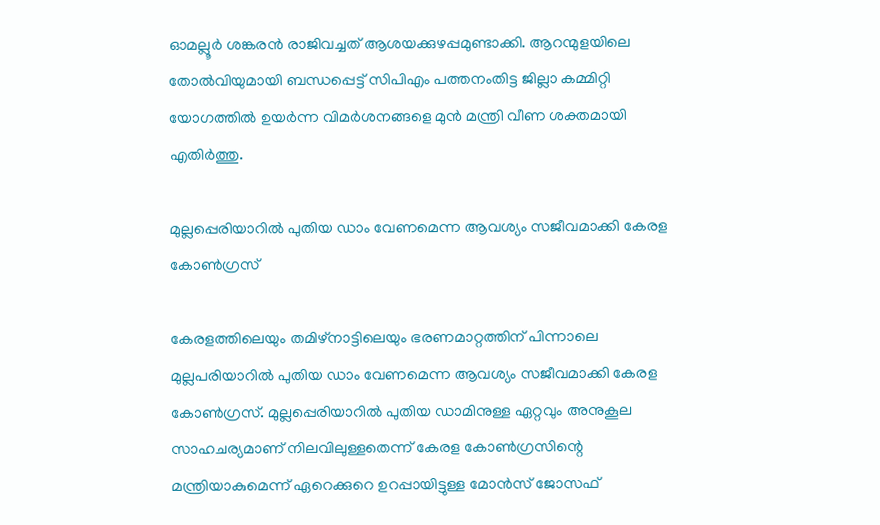ഓമല്ലൂര്‍ ശങ്കരന്‍ രാജിവച്ചത് ആശയക്കുഴപ്പമുണ്ടാക്കി. ആറന്മുളയിലെ തോല്‍വിയുമായി ബന്ധപ്പെട്ട് സിപിഎം പത്തനംതിട്ട ജില്ലാ കമ്മിറ്റി യോഗത്തില്‍ ഉയര്‍ന്ന വിമര്‍ശനങ്ങളെ മുന്‍ മന്ത്രി വീണ ശക്തമായി എതിര്‍ത്തു.

മുല്ലപ്പെരിയാറിൽ പുതിയ ഡാം വേണമെന്ന ആവശ്യം സജീവമാക്കി കേരള കോൺഗ്രസ്

കേരളത്തിലെയും തമിഴ്നാട്ടിലെയും ഭരണമാറ്റത്തിന് പിന്നാലെ മുല്ലപരിയാറില്‍ പുതിയ ഡാം വേണമെന്ന ആവശ്യം സജീവമാക്കി കേരള കോണ്‍ഗ്രസ്. മുല്ലപ്പെരിയാറില്‍ പുതിയ ഡാമിനുള്ള ഏറ്റവും അനുകൂല സാഹചര്യമാണ് നിലവിലുള്ളതെന്ന് കേരള കോണ്‍ഗ്രസിന്റെ മന്ത്രിയാകുമെന്ന് ഏറെക്കുറെ ഉറപ്പായിട്ടുള്ള മോന്‍സ് ജോസഫ്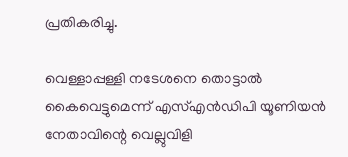പ്രതികരിച്ചു.

വെള്ളാപ്പള്ളി നടേശനെ തൊട്ടാൽ കൈവെട്ടുമെന്ന് എസ്എൻഡിപി യൂണിയൻ നേതാവിന്റെ വെല്ലുവിളി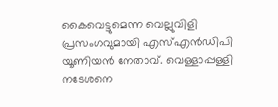കൈവെട്ടുമെന്ന വെല്ലുവിളി പ്രസംഗവുമായി എസ്എന്‍ഡിപി യൂണിയന്‍ നേതാവ്. വെള്ളാപ്പള്ളി നടേശനെ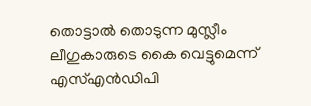തൊട്ടാല്‍ തൊടുന്ന മുസ്ലീം ലീഗുകാരുടെ കൈ വെട്ടുമെന്ന് എസ്എന്‍ഡിപി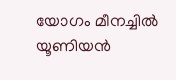യോഗം മീനച്ചില്‍ യൂണിയന്‍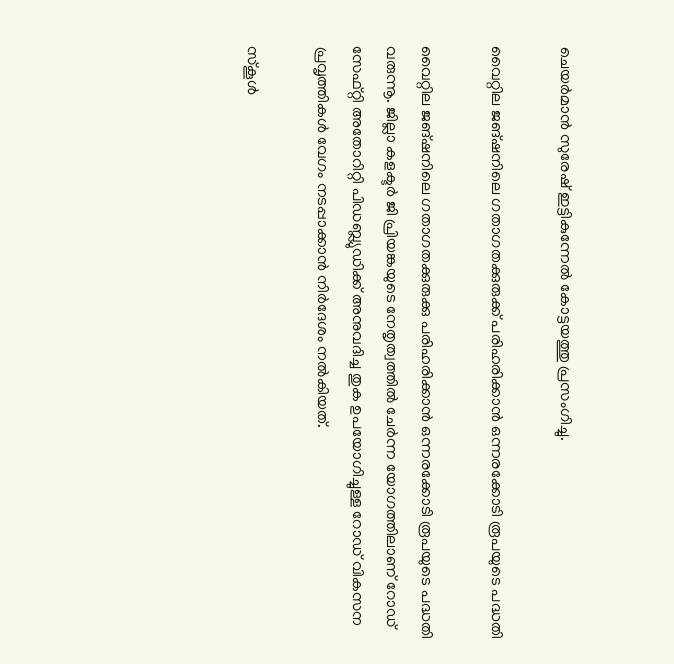ചെയര്‍മാന്‍ സുരേഷ് ഇട്ടികുന്നേല്‍ കോട്ടയത്തു പ്രസംഗിച്ചു.

വൈറ്റില ജങ്ഷനിലെ ഗതാഗതക്കുരുക്ക് പരിഹരിക്കാൻ ഒന്നരക്കോടി രൂപയുടെ പദ്ധതി

വൈറ്റില ജങ്ഷനിലെ ഗതാഗതക്കുരുക്കു പരിഹരിക്കാന്‍ ഒന്നരക്കോടി രൂപയുടെ പദ്ധതി വരുന്നൂ. ജില്ലാ കളക്ടര്‍ ജി പ്രിയങ്കയുടെ നേതൃത്വത്തില്‍ ചേര്‍ന്ന യോഗത്തിലാണ് റോഡ് സേഫ്റ്റി അതോറിറ്റി പിഡബ്ല്യുഡിക്ക് അനുവദിച്ച തുക ഉപയോഗിച്ചുള്ള റോഡ് വികസന പ്രവൃത്തികള്‍ വേഗം നടപ്പാക്കാന്‍ നിര്‍ദേശം നല്‍കിയത്.

സ്കൂൾ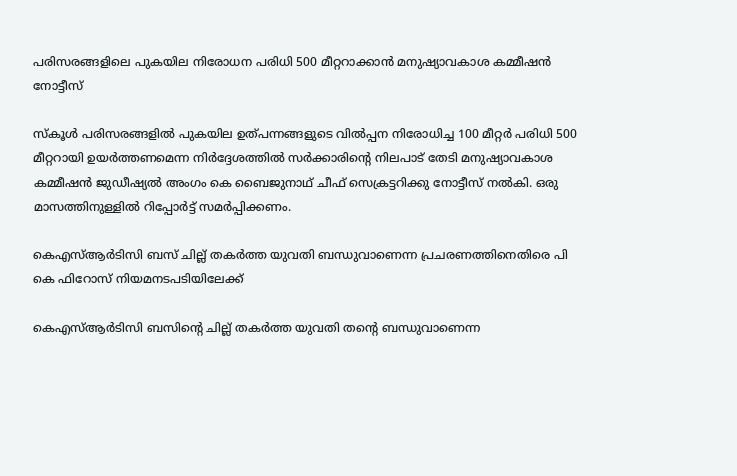പരിസരങ്ങളിലെ പുകയില നിരോധന പരിധി 500 മീറ്ററാക്കാൻ മനുഷ്യാവകാശ കമ്മീഷൻ നോട്ടീസ്

സ്‌കൂള്‍ പരിസരങ്ങളില്‍ പുകയില ഉത്പന്നങ്ങളുടെ വില്‍പ്പന നിരോധിച്ച 100 മീറ്റര്‍ പരിധി 500 മീറ്ററായി ഉയര്‍ത്തണമെന്ന നിര്‍ദ്ദേശത്തില്‍ സര്‍ക്കാരിന്റെ നിലപാട് തേടി മനുഷ്യാവകാശ കമ്മീഷന്‍ ജുഡീഷ്യല്‍ അംഗം കെ ബൈജുനാഥ് ചീഫ് സെക്രട്ടറിക്കു നോട്ടീസ് നല്‍കി. ഒരു മാസത്തിനുള്ളില്‍ റിപ്പോര്‍ട്ട് സമര്‍പ്പിക്കണം.

കെഎസ്ആർടിസി ബസ് ചില്ല് തകർത്ത യുവതി ബന്ധുവാണെന്ന പ്രചരണത്തിനെതിരെ പി കെ ഫിറോസ് നിയമനടപടിയിലേക്ക്

കെഎസ്ആര്‍ടിസി ബസിന്റെ ചില്ല് തകര്‍ത്ത യുവതി തന്റെ ബന്ധുവാണെന്ന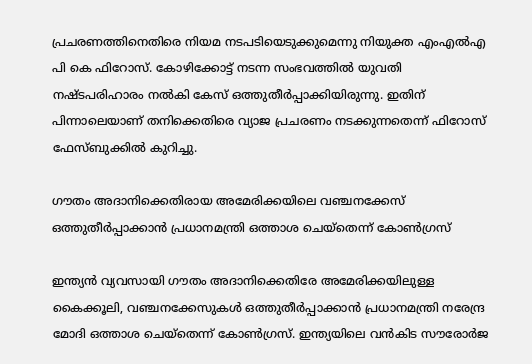പ്രചരണത്തിനെതിരെ നിയമ നടപടിയെടുക്കുമെന്നു നിയുക്ത എംഎല്‍എ പി കെ ഫിറോസ്. കോഴിക്കോട്ട് നടന്ന സംഭവത്തില്‍ യുവതി നഷ്ടപരിഹാരം നല്‍കി കേസ് ഒത്തുതീര്‍പ്പാക്കിയിരുന്നു. ഇതിന് പിന്നാലെയാണ് തനിക്കെതിരെ വ്യാജ പ്രചരണം നടക്കുന്നതെന്ന് ഫിറോസ് ഫേസ്ബുക്കില്‍ കുറിച്ചു.

ഗൗതം അദാനിക്കെതിരായ അമേരിക്കയിലെ വഞ്ചനക്കേസ് ഒത്തുതീർപ്പാക്കാൻ പ്രധാനമന്ത്രി ഒത്താശ ചെയ്തെന്ന് കോൺഗ്രസ്

ഇന്ത്യന്‍ വ്യവസായി ഗൗതം അദാനിക്കെതിരേ അമേരിക്കയിലുള്ള കൈക്കൂലി, വഞ്ചനക്കേസുകള്‍ ഒത്തുതീര്‍പ്പാക്കാന്‍ പ്രധാനമന്ത്രി നരേന്ദ്ര മോദി ഒത്താശ ചെയ്തെന്ന് കോണ്‍ഗ്രസ്. ഇന്ത്യയിലെ വന്‍കിട സൗരോര്‍ജ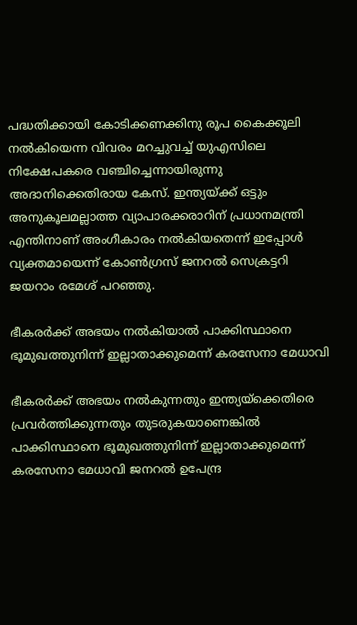പദ്ധതിക്കായി കോടിക്കണക്കിനു രൂപ കൈക്കൂലി നല്‍കിയെന്ന വിവരം മറച്ചുവച്ച് യുഎസിലെ നിക്ഷേപകരെ വഞ്ചിച്ചെന്നായിരുന്നു അദാനിക്കെതിരായ കേസ്. ഇന്ത്യയ്ക്ക് ഒട്ടും അനുകൂലമല്ലാത്ത വ്യാപാരക്കരാറിന് പ്രധാനമന്ത്രി എന്തിനാണ് അംഗീകാരം നല്‍കിയതെന്ന് ഇപ്പോള്‍ വ്യക്തമായെന്ന് കോണ്‍ഗ്രസ് ജനറല്‍ സെക്രട്ടറി ജയറാം രമേശ് പറഞ്ഞു.

ഭീകരർക്ക് അഭയം നൽകിയാൽ പാക്കിസ്ഥാനെ ഭൂമുഖത്തുനിന്ന് ഇല്ലാതാക്കുമെന്ന് കരസേനാ മേധാവി

ഭീകരര്‍ക്ക് അഭയം നല്‍കുന്നതും ഇന്ത്യയ്‌ക്കെതിരെ പ്രവര്‍ത്തിക്കുന്നതും തുടരുകയാണെങ്കില്‍ പാക്കിസ്ഥാനെ ഭൂമുഖത്തുനിന്ന് ഇല്ലാതാക്കുമെന്ന് കരസേനാ മേധാവി ജനറല്‍ ഉപേന്ദ്ര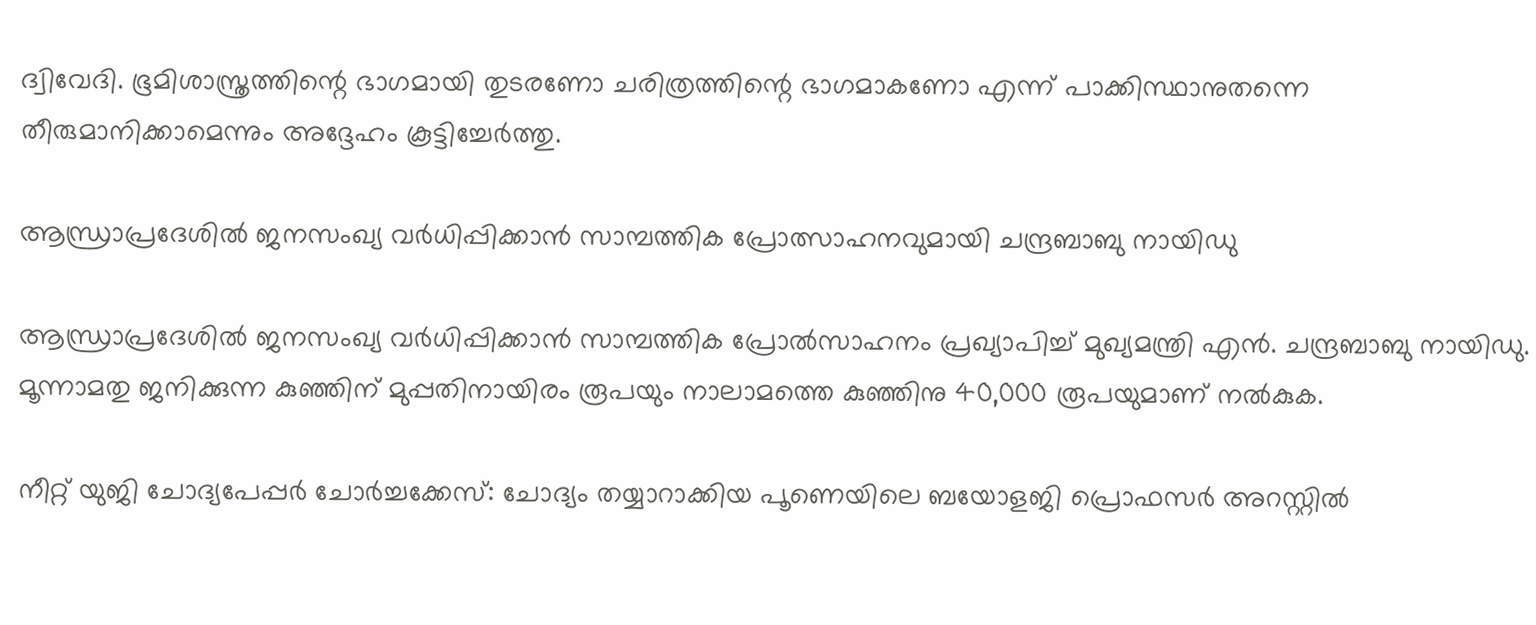ദ്വിവേദി. ഭൂമിശാസ്ത്രത്തിന്റെ ഭാഗമായി തുടരണോ ചരിത്രത്തിന്റെ ഭാഗമാകണോ എന്ന് പാക്കിസ്ഥാനുതന്നെ തീരുമാനിക്കാമെന്നും അദ്ദേഹം കൂട്ടിച്ചേര്‍ത്തു.

ആന്ധ്രാപ്രദേശിൽ ജനസംഖ്യ വർധിപ്പിക്കാൻ സാമ്പത്തിക പ്രോത്സാഹനവുമായി ചന്ദ്രബാബു നായിഡു

ആന്ധ്രാപ്രദേശില്‍ ജനസംഖ്യ വര്‍ധിപ്പിക്കാന്‍ സാമ്പത്തിക പ്രോല്‍സാഹനം പ്രഖ്യാപിച്ച് മുഖ്യമന്ത്രി എന്‍. ചന്ദ്രബാബു നായിഡു. മൂന്നാമതു ജനിക്കുന്ന കുഞ്ഞിന് മുപ്പതിനായിരം രൂപയും നാലാമത്തെ കുഞ്ഞിനു 40,000 രൂപയുമാണ് നല്‍കുക.

നീറ്റ് യുജി ചോദ്യപേപ്പർ ചോർച്ചക്കേസ്: ചോദ്യം തയ്യാറാക്കിയ പൂണെയിലെ ബയോളജി പ്രൊഫസർ അറസ്റ്റിൽ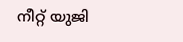നീറ്റ് യുജി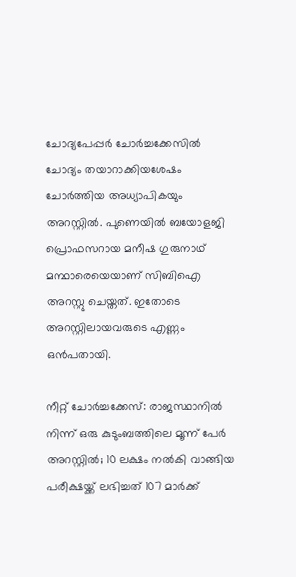ചോദ്യപേപ്പര്‍ ചോര്‍ച്ചക്കേസില്‍ ചോദ്യം തയാറാക്കിയശേഷം ചോര്‍ത്തിയ അധ്യാപികയും അറസ്റ്റില്‍. പുണെയില്‍ ബയോളജി പ്രൊഫസറായ മനീഷ ഗുരുനാഥ് മന്ഥാരെയെയാണ് സിബിഐ അറസ്റ്റു ചെയ്തത്. ഇതോടെ അറസ്റ്റിലായവരുടെ എണ്ണം ഒന്‍പതായി.

നീറ്റ് ചോർച്ചക്കേസ്: രാജസ്ഥാനിൽ നിന്ന് ഒരു കുടുംബത്തിലെ മൂന്ന് പേർ അറസ്റ്റിൽ; 10 ലക്ഷം നൽകി വാങ്ങിയ പരീക്ഷയ്ക്ക് ലഭിച്ചത് 107 മാർക്ക്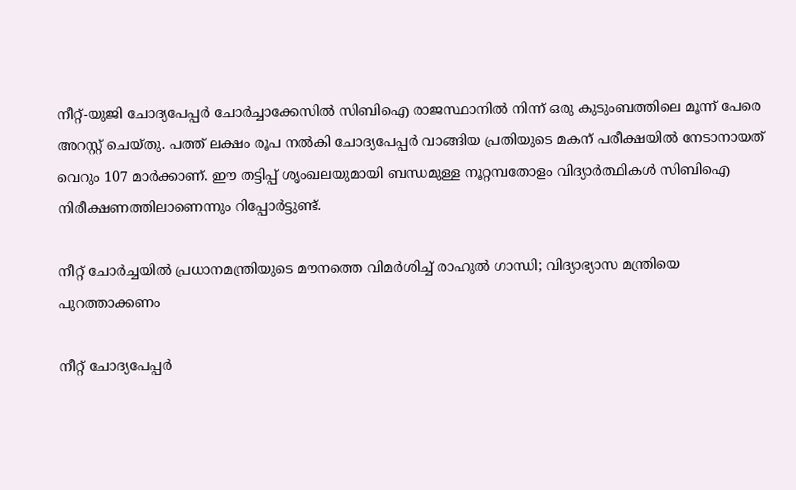നീറ്റ്-യുജി ചോദ്യപേപ്പര്‍ ചോര്‍ച്ചാക്കേസില്‍ സിബിഐ രാജസ്ഥാനില്‍ നിന്ന് ഒരു കുടുംബത്തിലെ മൂന്ന് പേരെ അറസ്റ്റ് ചെയ്തു. പത്ത് ലക്ഷം രൂപ നല്‍കി ചോദ്യപേപ്പര്‍ വാങ്ങിയ പ്രതിയുടെ മകന് പരീക്ഷയില്‍ നേടാനായത് വെറും 107 മാര്‍ക്കാണ്. ഈ തട്ടിപ്പ് ശൃംഖലയുമായി ബന്ധമുള്ള നൂറ്റമ്പതോളം വിദ്യാര്‍ത്ഥികള്‍ സിബിഐ നിരീക്ഷണത്തിലാണെന്നും റിപ്പോര്‍ട്ടുണ്ട്.

നീറ്റ് ചോർച്ചയിൽ പ്രധാനമന്ത്രിയുടെ മൗനത്തെ വിമർശിച്ച് രാഹുൽ ഗാന്ധി; വിദ്യാഭ്യാസ മന്ത്രിയെ പുറത്താക്കണം

നീറ്റ് ചോദ്യപേപ്പര്‍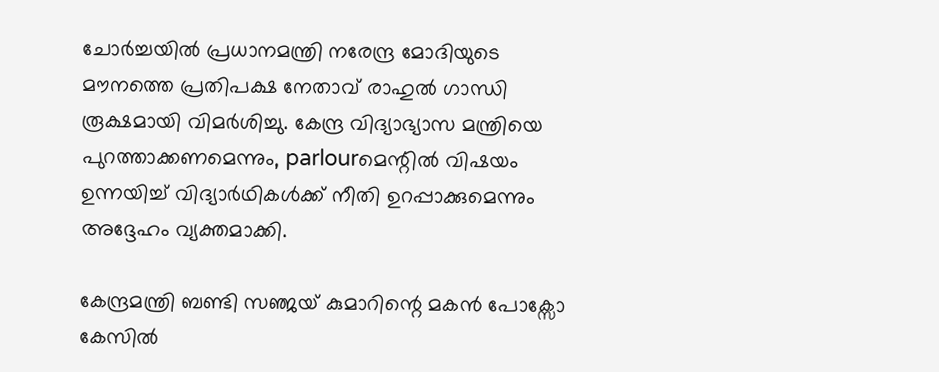ചോര്‍ച്ചയില്‍ പ്രധാനമന്ത്രി നരേന്ദ്ര മോദിയുടെ മൗനത്തെ പ്രതിപക്ഷ നേതാവ് രാഹുല്‍ ഗാന്ധി രൂക്ഷമായി വിമര്‍ശിച്ചു. കേന്ദ്ര വിദ്യാഭ്യാസ മന്ത്രിയെ പുറത്താക്കണമെന്നും, parlourമെന്റില്‍ വിഷയം ഉന്നയിച്ച് വിദ്യാര്‍ഥികള്‍ക്ക് നീതി ഉറപ്പാക്കുമെന്നും അദ്ദേഹം വ്യക്തമാക്കി.

കേന്ദ്രമന്ത്രി ബണ്ടി സഞ്ജയ് കുമാറിന്റെ മകന്‍ പോക്സോ കേസില്‍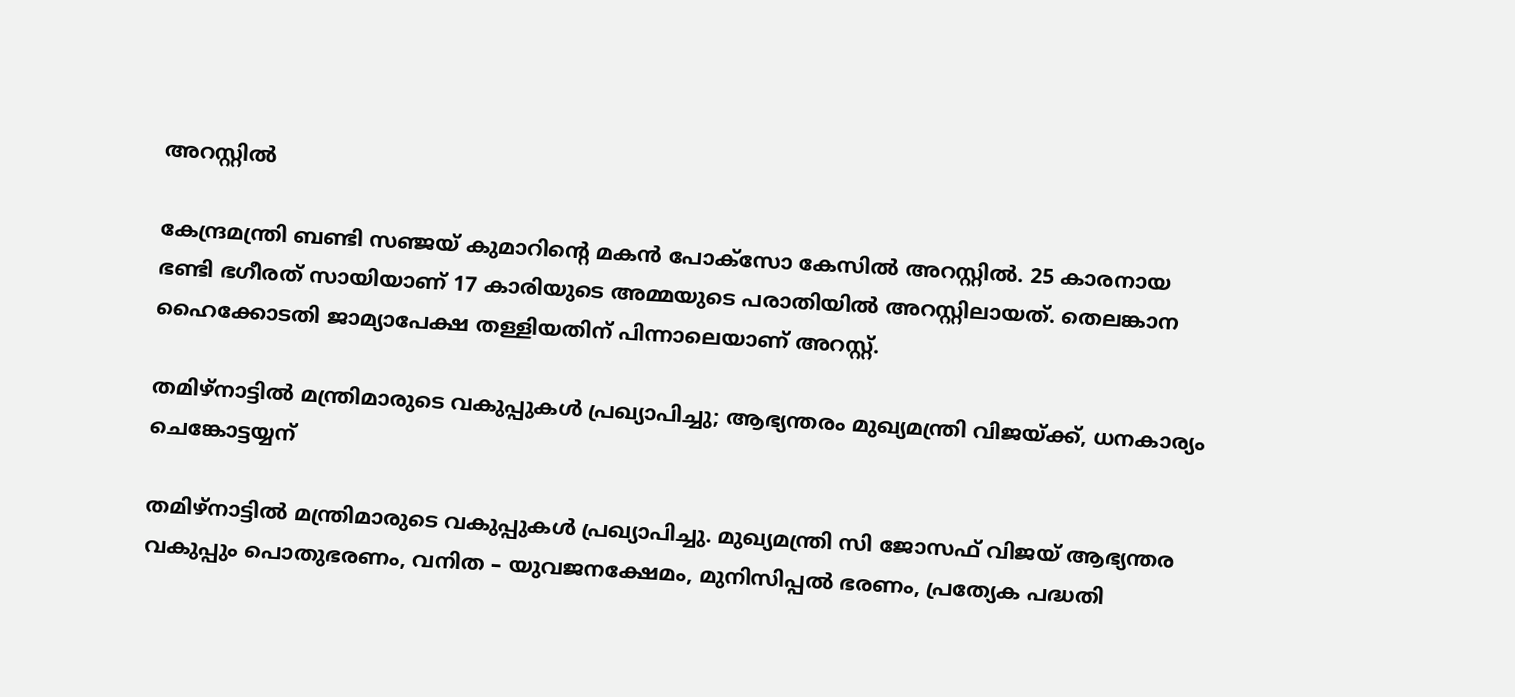അറസ്റ്റില്‍

കേന്ദ്രമന്ത്രി ബണ്ടി സഞ്ജയ് കുമാറിന്റെ മകന്‍ പോക്സോ കേസില്‍ അറസ്റ്റില്‍. 25 കാരനായ ഭണ്ടി ഭഗീരത് സായിയാണ് 17 കാരിയുടെ അമ്മയുടെ പരാതിയില്‍ അറസ്റ്റിലായത്. തെലങ്കാന ഹൈക്കോടതി ജാമ്യാപേക്ഷ തള്ളിയതിന് പിന്നാലെയാണ് അറസ്റ്റ്.

തമിഴ്നാട്ടിൽ മന്ത്രിമാരുടെ വകുപ്പുകൾ പ്രഖ്യാപിച്ചു; ആഭ്യന്തരം മുഖ്യമന്ത്രി വിജയ്ക്ക്, ധനകാര്യം ചെങ്കോട്ടയ്യന്

തമിഴ്നാട്ടില്‍ മന്ത്രിമാരുടെ വകുപ്പുകള്‍ പ്രഖ്യാപിച്ചു. മുഖ്യമന്ത്രി സി ജോസഫ് വിജയ് ആഭ്യന്തര വകുപ്പും പൊതുഭരണം, വനിത – യുവജനക്ഷേമം, മുനിസിപ്പല്‍ ഭരണം, പ്രത്യേക പദ്ധതി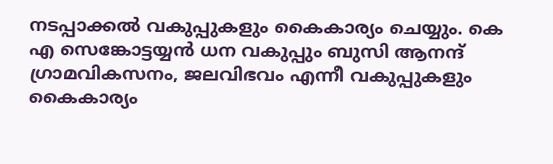നടപ്പാക്കല്‍ വകുപ്പുകളും കൈകാര്യം ചെയ്യും. കെ എ സെങ്കോട്ടയ്യന്‍ ധന വകുപ്പും ബുസി ആനന്ദ് ഗ്രാമവികസനം, ജലവിഭവം എന്നീ വകുപ്പുകളും കൈകാര്യം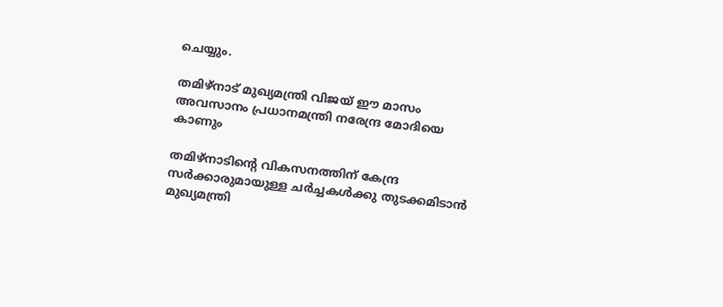ചെയ്യും.

തമിഴ്നാട് മുഖ്യമന്ത്രി വിജയ് ഈ മാസം അവസാനം പ്രധാനമന്ത്രി നരേന്ദ്ര മോദിയെ കാണും

തമിഴ്നാടിന്റെ വികസനത്തിന് കേന്ദ്ര സര്‍ക്കാരുമായുള്ള ചര്‍ച്ചകള്‍ക്കു തുടക്കമിടാന്‍ മുഖ്യമന്ത്രി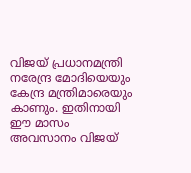വിജയ് പ്രധാനമന്ത്രി നരേന്ദ്ര മോദിയെയും കേന്ദ്ര മന്ത്രിമാരെയും കാണും. ഇതിനായി ഈ മാസം അവസാനം വിജയ്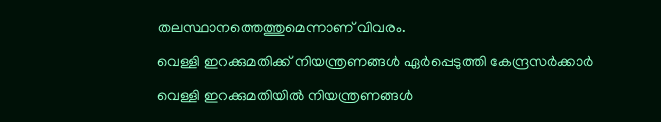തലസ്ഥാനത്തെത്തുമെന്നാണ് വിവരം.

വെള്ളി ഇറക്കുമതിക്ക് നിയന്ത്രണങ്ങൾ ഏർപ്പെടുത്തി കേന്ദ്രസർക്കാർ

വെള്ളി ഇറക്കുമതിയില്‍ നിയന്ത്രണങ്ങള്‍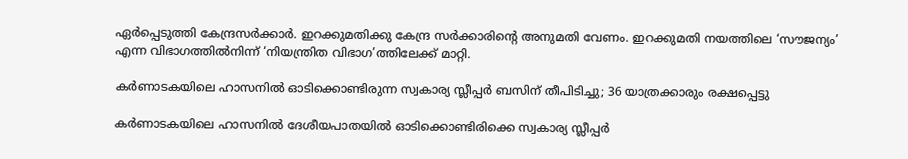ഏര്‍പ്പെടുത്തി കേന്ദ്രസര്‍ക്കാര്‍. ഇറക്കുമതിക്കു കേന്ദ്ര സര്‍ക്കാരിന്റെ അനുമതി വേണം. ഇറക്കുമതി നയത്തിലെ ‘സൗജന്യം’ എന്ന വിഭാഗത്തില്‍നിന്ന് ‘നിയന്ത്രിത വിഭാഗ’ത്തിലേക്ക് മാറ്റി.

കർണാടകയിലെ ഹാസനിൽ ഓടിക്കൊണ്ടിരുന്ന സ്വകാര്യ സ്ലീപ്പർ ബസിന് തീപിടിച്ചു; 36 യാത്രക്കാരും രക്ഷപ്പെട്ടു

കര്‍ണാടകയിലെ ഹാസനില്‍ ദേശീയപാതയില്‍ ഓടിക്കൊണ്ടിരിക്കെ സ്വകാര്യ സ്ലീപ്പര്‍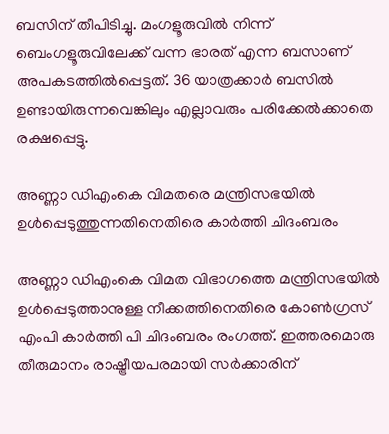ബസിന് തീപിടിച്ചു. മംഗളൂരുവില്‍ നിന്ന് ബെംഗളൂരുവിലേക്ക് വന്ന ഭാരത് എന്ന ബസാണ് അപകടത്തില്‍പ്പെട്ടത്. 36 യാത്രക്കാര്‍ ബസില്‍ ഉണ്ടായിരുന്നവെങ്കിലും എല്ലാവരും പരിക്കേല്‍ക്കാതെ രക്ഷപ്പെട്ടു.

അണ്ണാ ഡിഎംകെ വിമതരെ മന്ത്രിസഭയിൽ ഉൾപ്പെടുത്തുന്നതിനെതിരെ കാർത്തി ചിദംബരം

അണ്ണാ ഡിഎംകെ വിമത വിഭാഗത്തെ മന്ത്രിസഭയില്‍ ഉള്‍പ്പെടുത്താനുള്ള നീക്കത്തിനെതിരെ കോണ്‍ഗ്രസ് എംപി കാര്‍ത്തി പി ചിദംബരം രംഗത്ത്. ഇത്തരമൊരു തീരുമാനം രാഷ്ട്രീയപരമായി സര്‍ക്കാരിന്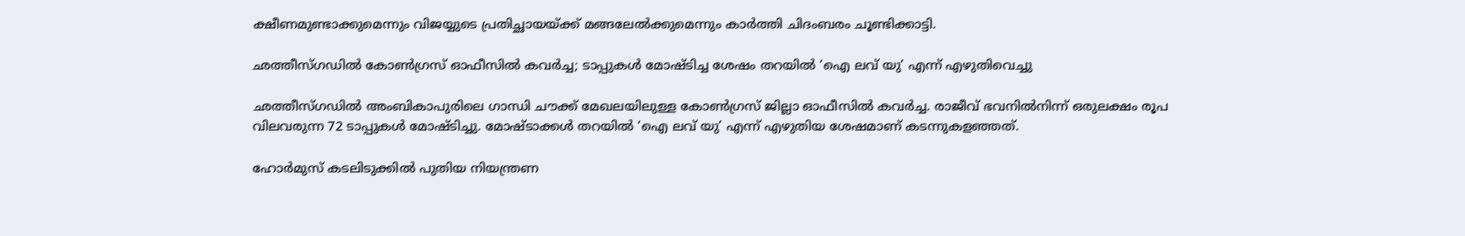ക്ഷീണമുണ്ടാക്കുമെന്നും വിജയ്യുടെ പ്രതിച്ഛായയ്ക്ക് മങ്ങലേല്‍ക്കുമെന്നും കാര്‍ത്തി ചിദംബരം ചൂണ്ടിക്കാട്ടി.

ഛത്തീസ്ഗഡിൽ കോൺഗ്രസ് ഓഫീസിൽ കവർച്ച; ടാപ്പുകൾ മോഷ്ടിച്ച ശേഷം തറയിൽ ‘ഐ ലവ് യു’ എന്ന് എഴുതിവെച്ചു

ഛത്തീസ്ഗഡില്‍ അംബികാപുരിലെ ഗാന്ധി ചൗക്ക് മേഖലയിലുള്ള കോണ്‍ഗ്രസ് ജില്ലാ ഓഫീസില്‍ കവര്‍ച്ച. രാജീവ് ഭവനില്‍നിന്ന് ഒരുലക്ഷം രൂപ വിലവരുന്ന 72 ടാപ്പുകള്‍ മോഷ്ടിച്ചു. മോഷ്ടാക്കള്‍ തറയില്‍ ‘ഐ ലവ് യു’ എന്ന് എഴുതിയ ശേഷമാണ് കടന്നുകളഞ്ഞത്.

ഹോർമുസ് കടലിടുക്കിൽ പുതിയ നിയന്ത്രണ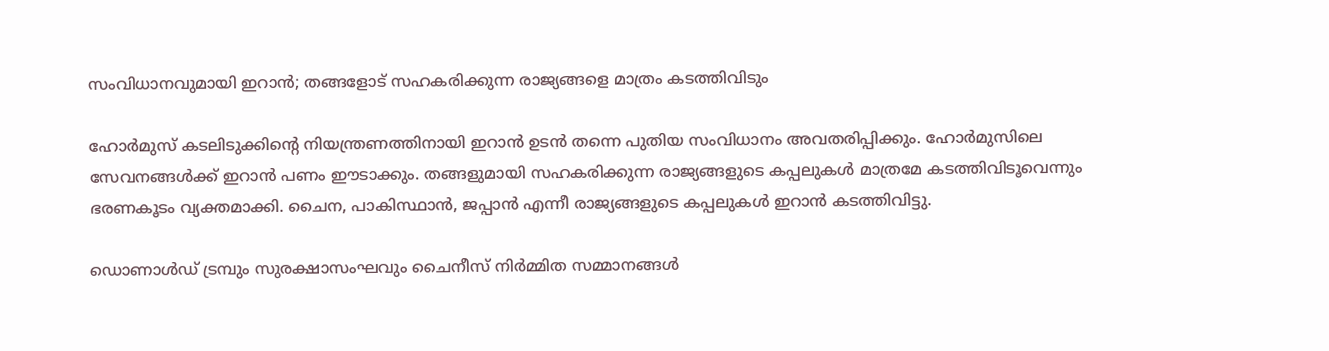സംവിധാനവുമായി ഇറാൻ; തങ്ങളോട് സഹകരിക്കുന്ന രാജ്യങ്ങളെ മാത്രം കടത്തിവിടും

ഹോര്‍മുസ് കടലിടുക്കിന്റെ നിയന്ത്രണത്തിനായി ഇറാന്‍ ഉടന്‍ തന്നെ പുതിയ സംവിധാനം അവതരിപ്പിക്കും. ഹോര്‍മുസിലെ സേവനങ്ങള്‍ക്ക് ഇറാന്‍ പണം ഈടാക്കും. തങ്ങളുമായി സഹകരിക്കുന്ന രാജ്യങ്ങളുടെ കപ്പലുകള്‍ മാത്രമേ കടത്തിവിടൂവെന്നും ഭരണകൂടം വ്യക്തമാക്കി. ചൈന, പാകിസ്ഥാന്‍, ജപ്പാന്‍ എന്നീ രാജ്യങ്ങളുടെ കപ്പലുകള്‍ ഇറാന്‍ കടത്തിവിട്ടു.

ഡൊണാൾഡ് ട്രമ്പും സുരക്ഷാസംഘവും ചൈനീസ് നിർമ്മിത സമ്മാനങ്ങൾ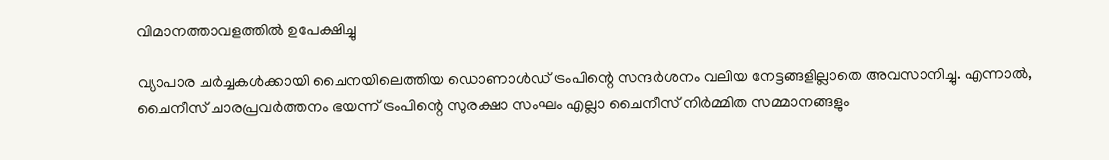വിമാനത്താവളത്തിൽ ഉപേക്ഷിച്ചു

വ്യാപാര ചര്‍ച്ചകള്‍ക്കായി ചൈനയിലെത്തിയ ഡൊണാള്‍ഡ് ട്രംപിന്റെ സന്ദര്‍ശനം വലിയ നേട്ടങ്ങളില്ലാതെ അവസാനിച്ചു. എന്നാല്‍, ചൈനീസ് ചാരപ്രവര്‍ത്തനം ഭയന്ന് ട്രംപിന്റെ സുരക്ഷാ സംഘം എല്ലാ ചൈനീസ് നിര്‍മ്മിത സമ്മാനങ്ങളും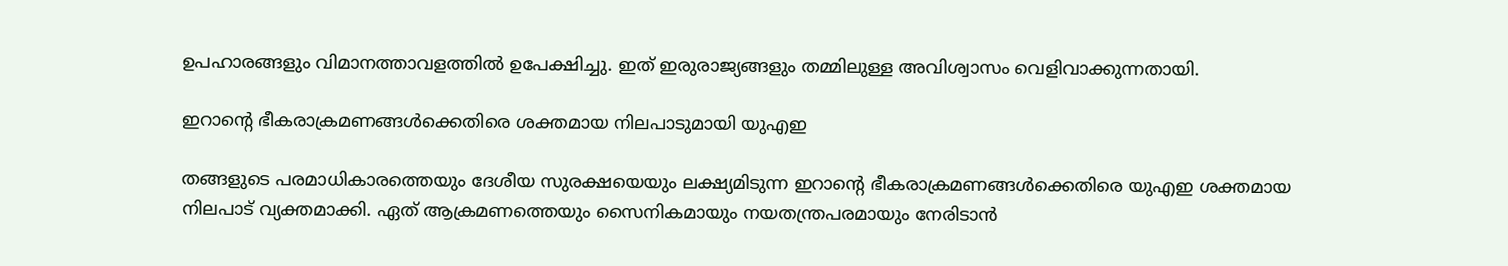ഉപഹാരങ്ങളും വിമാനത്താവളത്തില്‍ ഉപേക്ഷിച്ചു. ഇത് ഇരുരാജ്യങ്ങളും തമ്മിലുള്ള അവിശ്വാസം വെളിവാക്കുന്നതായി.

ഇറാന്റെ ഭീകരാക്രമണങ്ങൾക്കെതിരെ ശക്തമായ നിലപാടുമായി യുഎഇ

തങ്ങളുടെ പരമാധികാരത്തെയും ദേശീയ സുരക്ഷയെയും ലക്ഷ്യമിടുന്ന ഇറാന്റെ ഭീകരാക്രമണങ്ങള്‍ക്കെതിരെ യുഎഇ ശക്തമായ നിലപാട് വ്യക്തമാക്കി. ഏത് ആക്രമണത്തെയും സൈനികമായും നയതന്ത്രപരമായും നേരിടാന്‍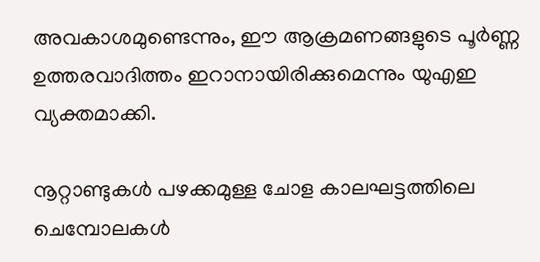അവകാശമുണ്ടെന്നും, ഈ ആക്രമണങ്ങളുടെ പൂര്‍ണ്ണ ഉത്തരവാദിത്തം ഇറാനായിരിക്കുമെന്നും യുഎഇ വ്യക്തമാക്കി.

നൂറ്റാണ്ടുകൾ പഴക്കമുള്ള ചോള കാലഘട്ടത്തിലെ ചെമ്പോലകൾ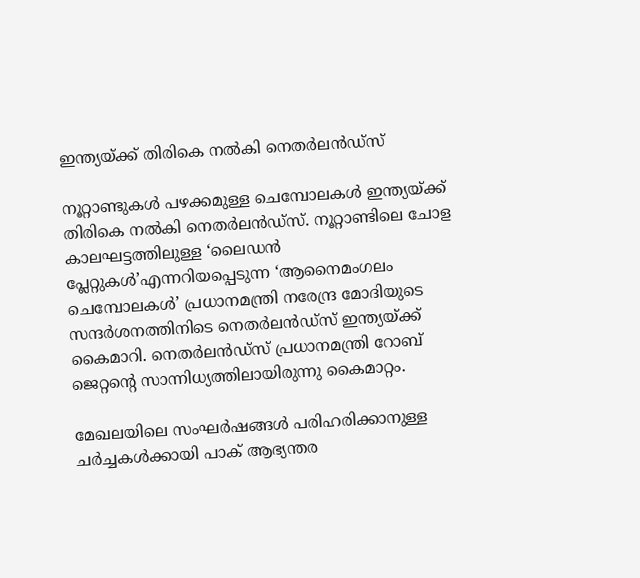ഇന്ത്യയ്ക്ക് തിരികെ നൽകി നെതർലൻഡ്സ്

നൂറ്റാണ്ടുകള്‍ പഴക്കമുള്ള ചെമ്പോലകള്‍ ഇന്ത്യയ്ക്ക് തിരികെ നല്‍കി നെതര്‍ലന്‍ഡ്സ്. നൂറ്റാണ്ടിലെ ചോള കാലഘട്ടത്തിലുള്ള ‘ലൈഡന്‍ പ്ലേറ്റുകള്‍’എന്നറിയപ്പെടുന്ന ‘ആനൈമംഗലം ചെമ്പോലകള്‍’ പ്രധാനമന്ത്രി നരേന്ദ്ര മോദിയുടെ സന്ദര്‍ശനത്തിനിടെ നെതര്‍ലന്‍ഡ്സ് ഇന്ത്യയ്ക്ക് കൈമാറി. നെതര്‍ലന്‍ഡ്സ് പ്രധാനമന്ത്രി റോബ് ജെറ്റന്റെ സാന്നിധ്യത്തിലായിരുന്നു കൈമാറ്റം.

മേഖലയിലെ സംഘർഷങ്ങൾ പരിഹരിക്കാനുള്ള ചർച്ചകൾക്കായി പാക് ആഭ്യന്തര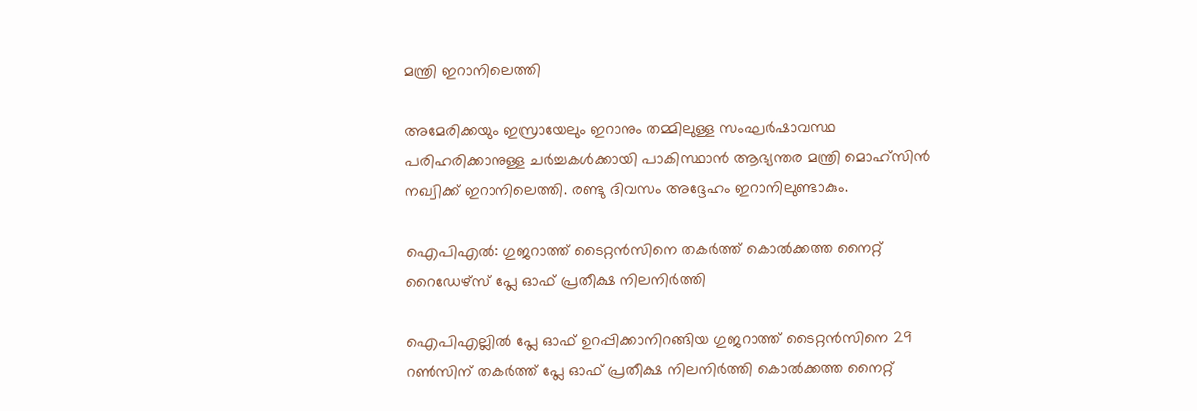മന്ത്രി ഇറാനിലെത്തി

അമേരിക്കയും ഇസ്രായേലും ഇറാനും തമ്മിലുള്ള സംഘര്‍ഷാവസ്ഥ പരിഹരിക്കാനുള്ള ചര്‍ച്ചകള്‍ക്കായി പാകിസ്ഥാന്‍ ആഭ്യന്തര മന്ത്രി മൊഹ്സിന്‍ നഖ്വിക്ക് ഇറാനിലെത്തി. രണ്ടു ദിവസം അദ്ദേഹം ഇറാനിലുണ്ടാകും.

ഐപിഎൽ: ഗുജറാത്ത് ടൈറ്റൻസിനെ തകർത്ത് കൊൽക്കത്ത നൈറ്റ് റൈഡേഴ്സ് പ്ലേ ഓഫ് പ്രതീക്ഷ നിലനിർത്തി

ഐപിഎല്ലില്‍ പ്ലേ ഓഫ് ഉറപ്പിക്കാനിറങ്ങിയ ഗുജറാത്ത് ടൈറ്റന്‍സിനെ 29 റണ്‍സിന് തകര്‍ത്ത് പ്ലേ ഓഫ് പ്രതീക്ഷ നിലനിര്‍ത്തി കൊല്‍ക്കത്ത നൈറ്റ്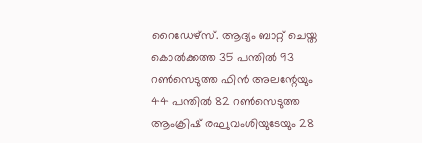റൈഡേഴ്സ്. ആദ്യം ബാറ്റ് ചെയ്ത കൊല്‍ക്കത്ത 35 പന്തില്‍ 93 റണ്‍സെടുത്ത ഫിന്‍ അലന്റേയും 44 പന്തില്‍ 82 റണ്‍സെടുത്ത ആംക്രിഷ് രഘുവംശിയുടേയും 28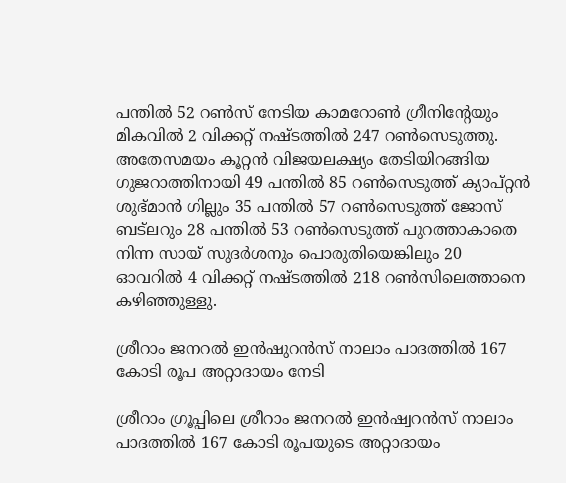പന്തില്‍ 52 റണ്‍സ് നേടിയ കാമറോണ്‍ ഗ്രീനിന്റേയും മികവില്‍ 2 വിക്കറ്റ് നഷ്ടത്തില്‍ 247 റണ്‍സെടുത്തു. അതേസമയം കൂറ്റന്‍ വിജയലക്ഷ്യം തേടിയിറങ്ങിയ ഗുജറാത്തിനായി 49 പന്തില്‍ 85 റണ്‍സെടുത്ത് ക്യാപ്റ്റന്‍ ശുഭ്മാന്‍ ഗില്ലും 35 പന്തില്‍ 57 റണ്‍സെടുത്ത് ജോസ് ബട്‌ലറും 28 പന്തില്‍ 53 റണ്‍സെടുത്ത് പുറത്താകാതെ നിന്ന സായ് സുദര്‍ശനും പൊരുതിയെങ്കിലും 20 ഓവറില്‍ 4 വിക്കറ്റ് നഷ്ടത്തില്‍ 218 റണ്‍സിലെത്താനെ കഴിഞ്ഞുള്ളു.

ശ്രീറാം ജനറൽ ഇൻഷുറൻസ് നാലാം പാദത്തിൽ 167 കോടി രൂപ അറ്റാദായം നേടി

ശ്രീറാം ഗ്രൂപ്പിലെ ശ്രീറാം ജനറല്‍ ഇന്‍ഷ്വറന്‍സ് നാലാം പാദത്തില്‍ 167 കോടി രൂപയുടെ അറ്റാദായം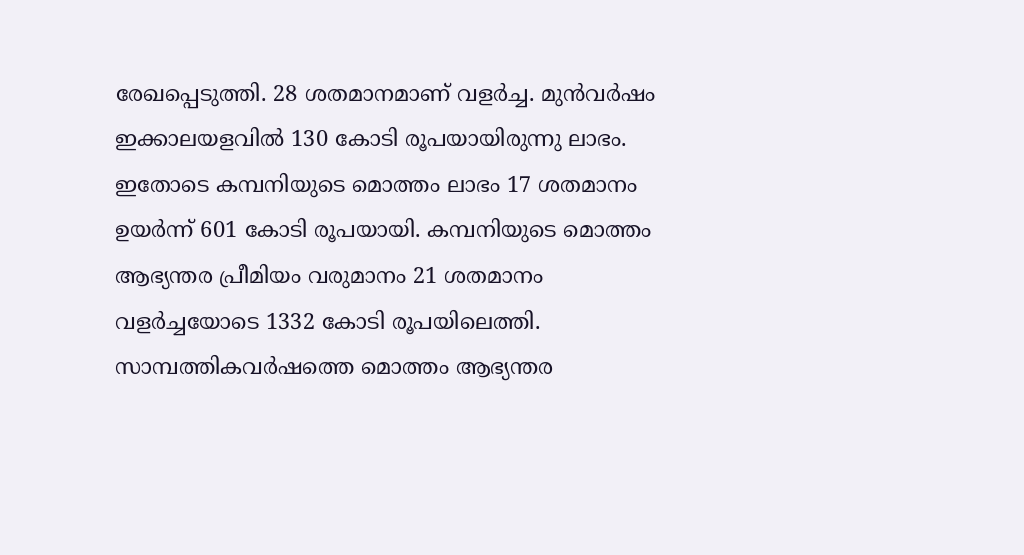രേഖപ്പെടുത്തി. 28 ശതമാനമാണ് വളര്‍ച്ച. മുന്‍വര്‍ഷം ഇക്കാലയളവില്‍ 130 കോടി രൂപയായിരുന്നു ലാഭം. ഇതോടെ കമ്പനിയുടെ മൊത്തം ലാഭം 17 ശതമാനം ഉയര്‍ന്ന് 601 കോടി രൂപയായി. കമ്പനിയുടെ മൊത്തം ആഭ്യന്തര പ്രീമിയം വരുമാനം 21 ശതമാനം വളര്‍ച്ചയോടെ 1332 കോടി രൂപയിലെത്തി. സാമ്പത്തികവര്‍ഷത്തെ മൊത്തം ആഭ്യന്തര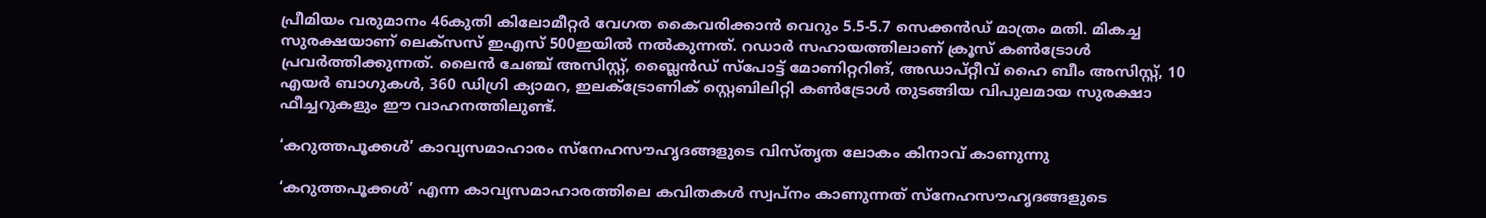പ്രീമിയം വരുമാനം 46കുതി കിലോമീറ്റര്‍ വേഗത കൈവരിക്കാന്‍ വെറും 5.5-5.7 സെക്കന്‍ഡ് മാത്രം മതി. മികച്ച സുരക്ഷയാണ് ലെക്സസ് ഇഎസ് 500ഇയില്‍ നല്‍കുന്നത്. റഡാര്‍ സഹായത്തിലാണ് ക്രൂസ് കണ്‍ട്രോള്‍ പ്രവര്‍ത്തിക്കുന്നത്. ലൈന്‍ ചേഞ്ച് അസിസ്റ്റ്, ബ്ലൈന്‍ഡ് സ്പോട്ട് മോണിറ്ററിങ്, അഡാപ്റ്റീവ് ഹൈ ബീം അസിസ്റ്റ്, 10 എയര്‍ ബാഗുകള്‍, 360 ഡിഗ്രി ക്യാമറ, ഇലക്ട്രോണിക് സ്റ്റെബിലിറ്റി കണ്‍ട്രോള്‍ തുടങ്ങിയ വിപുലമായ സുരക്ഷാ ഫീച്ചറുകളും ഈ വാഹനത്തിലുണ്ട്.

‘കറുത്തപൂക്കൾ’ കാവ്യസമാഹാരം സ്നേഹസൗഹൃദങ്ങളുടെ വിസ്തൃത ലോകം കിനാവ് കാണുന്നു

‘കറുത്തപൂക്കള്‍’ എന്ന കാവ്യസമാഹാരത്തിലെ കവിതകള്‍ സ്വപ്നം കാണുന്നത് സ്നേഹസൗഹൃദങ്ങളുടെ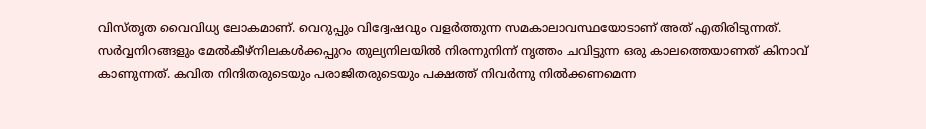വിസ്തൃത വൈവിധ്യ ലോകമാണ്. വെറുപ്പും വിദ്വേഷവും വളര്‍ത്തുന്ന സമകാലാവസ്ഥയോടാണ് അത് എതിരിടുന്നത്. സര്‍വ്വനിറങ്ങളും മേല്‍കീഴ്‌നിലകള്‍ക്കപ്പുറം തുല്യനിലയില്‍ നിരന്നുനിന്ന് നൃത്തം ചവിട്ടുന്ന ഒരു കാലത്തെയാണത് കിനാവ് കാണുന്നത്. കവിത നിന്ദിതരുടെയും പരാജിതരുടെയും പക്ഷത്ത് നിവര്‍ന്നു നില്‍ക്കണമെന്ന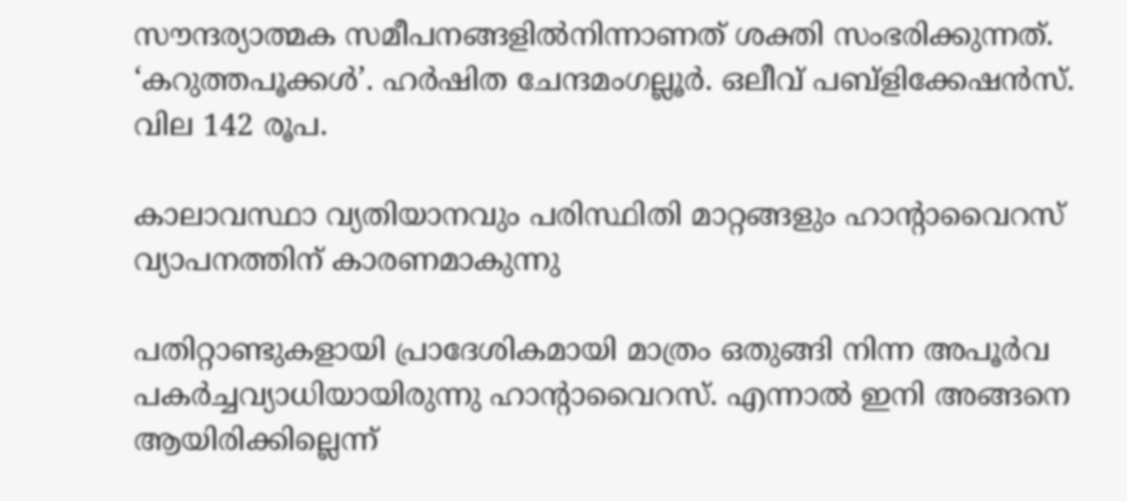സൗന്ദര്യാത്മക സമീപനങ്ങളില്‍നിന്നാണത് ശക്തി സംഭരിക്കുന്നത്. ‘കറുത്തപൂക്കള്‍’. ഹര്‍ഷിത ചേന്ദമംഗല്ലൂര്‍. ഒലീവ് പബ്ളിക്കേഷൻസ്. വില 142 രൂപ.

കാലാവസ്ഥാ വ്യതിയാനവും പരിസ്ഥിതി മാറ്റങ്ങളും ഹാന്റാവൈറസ് വ്യാപനത്തിന് കാരണമാകുന്നു

പതിറ്റാണ്ടുകളായി പ്രാദേശികമായി മാത്രം ഒതുങ്ങി നിന്ന അപൂര്‍വ പകര്‍ച്ചവ്യാധിയായിരുന്നു ഹാന്റാവൈറസ്. എന്നാല്‍ ഇനി അങ്ങനെ ആയിരിക്കില്ലെന്ന്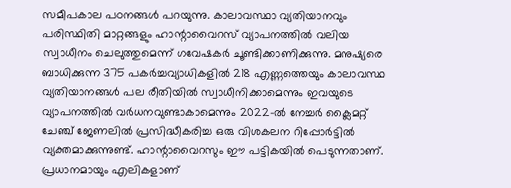സമീപകാല പഠനങ്ങള്‍ പറയുന്നു. കാലാവസ്ഥാ വ്യതിയാനവും പരിസ്ഥിതി മാറ്റങ്ങളും ഹാന്റാവൈറസ് വ്യാപനത്തില്‍ വലിയ സ്വാധീനം ചെലുത്തുമെന്ന് ഗവേഷകര്‍ ചൂണ്ടിക്കാണിക്കുന്നു. മനുഷ്യരെ ബാധിക്കുന്ന 375 പകര്‍ച്ചവ്യാധികളില്‍ 218 എണ്ണത്തെയും കാലാവസ്ഥ വ്യതിയാനങ്ങള്‍ പല രീതിയില്‍ സ്വാധീനിക്കാമെന്നും ഇവയുടെ വ്യാപനത്തില്‍ വര്‍ധനവുണ്ടാകാമെന്നും 2022-ല്‍ നേച്ചര്‍ ക്ലൈമറ്റ് ചേഞ്ച് ജേണലില്‍ പ്രസിദ്ധീകരിച്ച ഒരു വിശകലന റിപ്പോര്‍ട്ടില്‍ വ്യക്തമാക്കുന്നുണ്ട്. ഹാന്റാവൈറസും ഈ പട്ടികയില്‍ പെടുന്നതാണ്. പ്രധാനമായും എലികളാണ്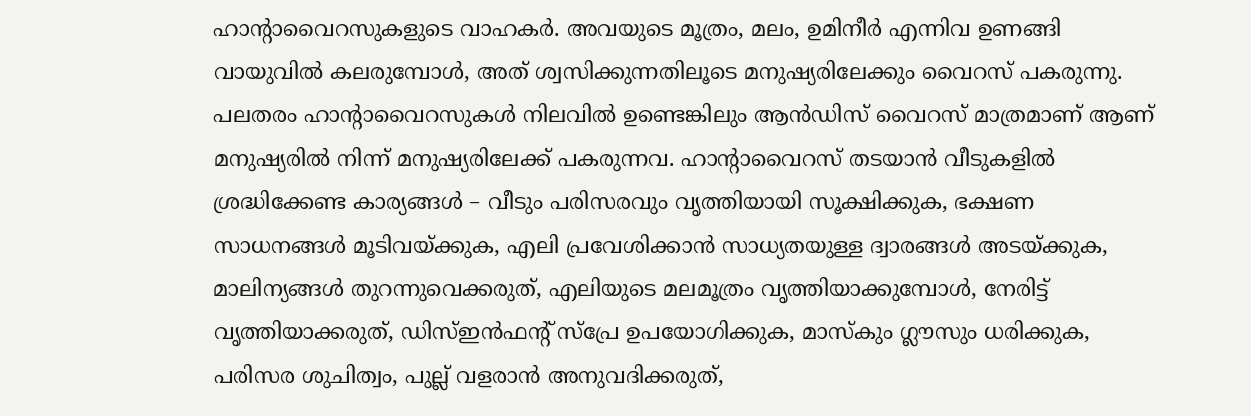ഹാന്റാവൈറസുകളുടെ വാഹകര്‍. അവയുടെ മൂത്രം, മലം, ഉമിനീര്‍ എന്നിവ ഉണങ്ങി വായുവില്‍ കലരുമ്പോള്‍, അത് ശ്വസിക്കുന്നതിലൂടെ മനുഷ്യരിലേക്കും വൈറസ് പകരുന്നു. പലതരം ഹാന്റാവൈറസുകള്‍ നിലവില്‍ ഉണ്ടെങ്കിലും ആന്‍ഡിസ് വൈറസ് മാത്രമാണ് ആണ് മനുഷ്യരില്‍ നിന്ന് മനുഷ്യരിലേക്ക് പകരുന്നവ. ഹാന്റാവൈറസ് തടയാന്‍ വീടുകളില്‍ ശ്രദ്ധിക്കേണ്ട കാര്യങ്ങള്‍ – വീടും പരിസരവും വൃത്തിയായി സൂക്ഷിക്കുക, ഭക്ഷണ സാധനങ്ങള്‍ മൂടിവയ്ക്കുക, എലി പ്രവേശിക്കാന്‍ സാധ്യതയുള്ള ദ്വാരങ്ങള്‍ അടയ്ക്കുക, മാലിന്യങ്ങള്‍ തുറന്നുവെക്കരുത്, എലിയുടെ മലമൂത്രം വൃത്തിയാക്കുമ്പോള്‍, നേരിട്ട് വൃത്തിയാക്കരുത്, ഡിസ്ഇന്‍ഫന്റ് സ്പ്രേ ഉപയോഗിക്കുക, മാസ്‌കും ഗ്ലൗസും ധരിക്കുക, പരിസര ശുചിത്വം, പുല്ല് വളരാന്‍ അനുവദിക്കരുത്,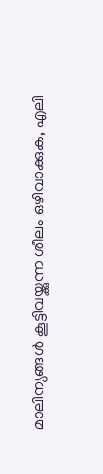മാലിന്യങ്ങള്‍ കൂട്ടിവയ്ക്കുന്ന ശീലം ഒഴിവാക്കുക, എലി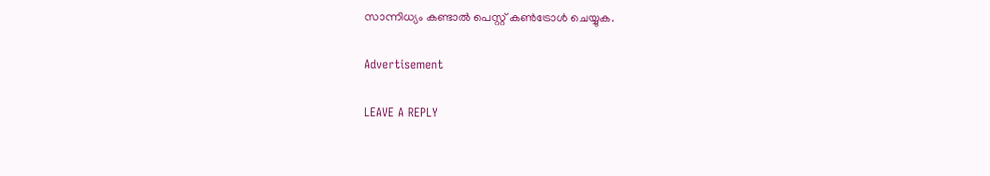സാന്നിധ്യം കണ്ടാല്‍ പെസ്റ്റ് കണ്‍ട്രോള്‍ ചെയ്യുക.

Advertisement

LEAVE A REPLY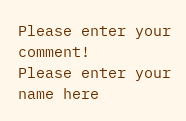Please enter your comment!
Please enter your name here